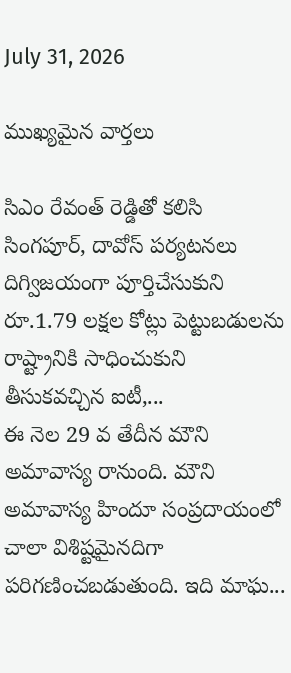July 31, 2026

ముఖ్యమైన వార్తలు

సిఎం రేవంత్ రెడ్డితో కలిసి సింగపూర్, దావోస్ పర్యటనలు దిగ్విజయంగా పూర్తిచేసుకుని రూ.1.79 లక్షల కోట్లు పెట్టుబడులను  రాష్ట్రానికి సాధించుకుని తీసుకవచ్చిన ఐటీ,...
ఈ నెల 29 వ తేదీన మౌని అమావాస్య రానుంది. మౌని అమావాస్య హిందూ సంప్రదాయంలో చాలా విశిష్టమైనదిగా పరిగణించబడుతుంది. ఇది మాఘ...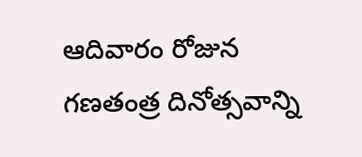ఆదివారం రోజున గణతంత్ర దినోత్సవాన్ని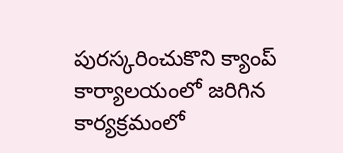పురస్కరించుకొని క్యాంప్ కార్యాలయంలో జరిగిన కార్యక్రమంలో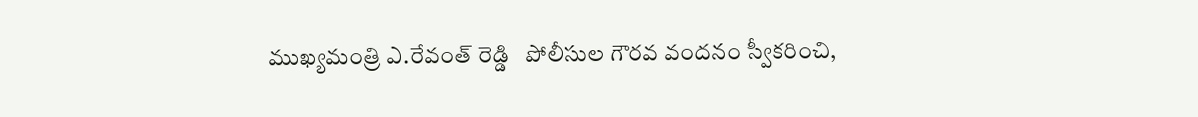ముఖ్యమంత్రి ఎ.రేవంత్ రెడ్డి   పోలీసుల గౌరవ వందనం స్వీకరించి,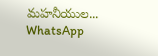మహనీయుల...
WhatsApp